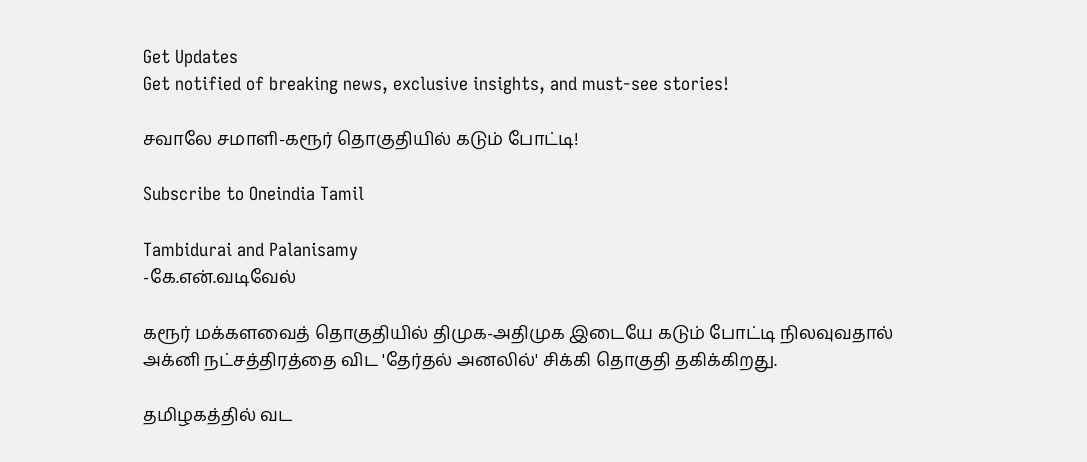Get Updates
Get notified of breaking news, exclusive insights, and must-see stories!

சவாலே சமாளி-கரூர் தொகுதியில் கடும் போட்டி!

Subscribe to Oneindia Tamil

Tambidurai and Palanisamy
-கே.என்.வடிவேல்

கரூர் மக்களவைத் தொகுதியில் திமுக-அதிமுக இடையே கடும் போட்டி நிலவுவதால் அக்னி நட்சத்திரத்தை விட 'தேர்தல் அனலில்' சிக்கி தொகுதி தகிக்கிறது.

தமிழகத்தில் வட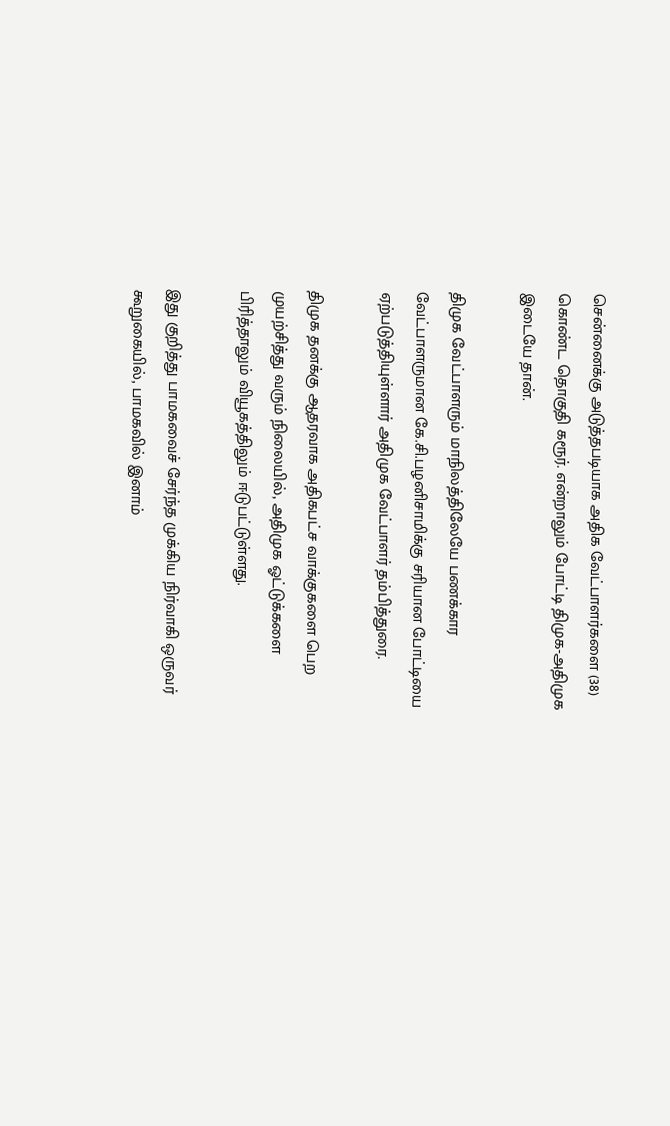சென்னைக்கு அடுத்தபடியாக அதிக வேட்பாளர்களை (38) கொண்ட தொகுதி கரூர். என்றாலும் போட்டி திமுக-அதிமுக இடையே தான்.

திமுக வேட்பாளரும் மாநிலத்திலேயே பணக்கார வேட்பாளருமான கே.சி.பழனிசாமிக்கு சரியான போட்டியை ஏற்படுத்தியுள்ளார் அதிமுக வேட்பாளர் தம்பித்துரை.

திமுக தனக்கு ஆதரவாக அதிகபட்ச வாக்குகளை பெற முயற்சித்து வரும் நிலையில், அதிமுக ஓட்டுக்களை பிரித்தாலும் வியூகத்திலும் ஈடுபட்டுள்ளது.

இது குறித்து பாமகவைச் சேர்ந்த முக்கிய நிர்வாகி ஒருவர் கூறுகையில், பாமகவில் இனாம்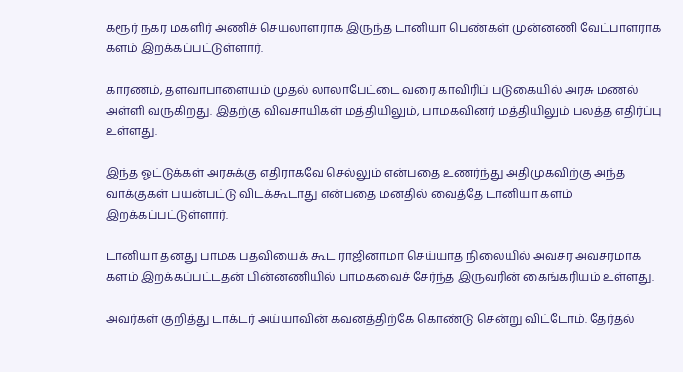கரூர் நகர மகளிர் அணிச் செயலாளராக இருந்த டானியா பெண்கள் முன்னணி வேட்பாளராக களம் இறக்கப்பட்டுள்ளார்.

காரணம், தளவாபாளையம் முதல் லாலாபேட்டை வரை காவிரிப் படுகையில் அரசு மணல் அள்ளி வருகிறது. இதற்கு விவசாயிகள் மத்தியிலும், பாமகவினர் மத்தியிலும் பலத்த எதிர்ப்பு உள்ளது.

இந்த ஓட்டுக்கள் அரசுக்கு எதிராகவே செல்லும் என்பதை உணர்ந்து அதிமுகவிற்கு அந்த வாக்குகள் பயன்பட்டு விடக்கூடாது என்பதை மனதில் வைத்தே டானியா களம் இறக்கப்பட்டுள்ளார்.

டானியா தனது பாமக பதவியைக் கூட ராஜினாமா செய்யாத நிலையில் அவசர அவசரமாக களம் இறக்கப்பட்டதன் பின்னணியில் பாமகவைச் சேர்ந்த இருவரின் கைங்கரியம் உள்ளது.

அவர்கள் குறித்து டாக்டர் அய்யாவின் கவனத்திற்கே கொண்டு சென்று விட்டோம். தேர்தல்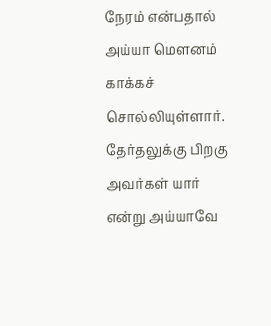நேரம் என்பதால் அய்யா மெளனம் காக்கச் சொல்லியுள்ளார். தேர்தலுக்கு பிறகு அவர்கள் யார் என்று அய்யாவே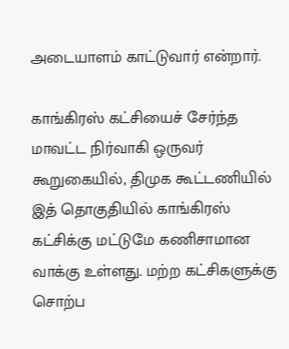அடையாளம் காட்டுவார் என்றார்.

காங்கிரஸ் கட்சியைச் சேர்ந்த மாவட்ட நிர்வாகி ஒருவர் கூறுகையில், திமுக கூட்டணியில் இத் தொகுதியில் காங்கிரஸ் கட்சிக்கு மட்டுமே கணிசாமான வாக்கு உள்ளது. மற்ற கட்சிகளுக்கு சொற்ப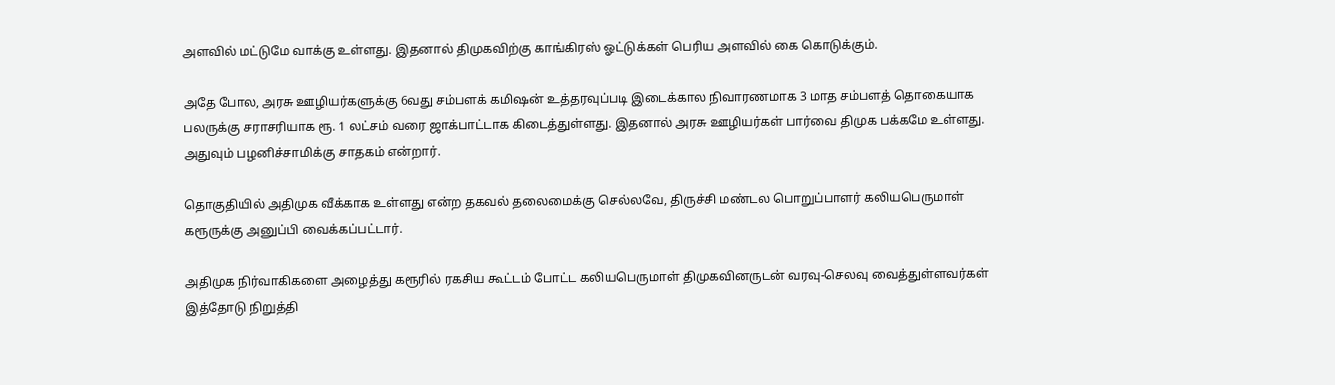அளவில் மட்டுமே வாக்கு உள்ளது. இதனால் திமுகவிற்கு காங்கிரஸ் ஓட்டுக்கள் பெரிய அளவில் கை கொடுக்கும்.

அதே போல, அரசு ஊழியர்களுக்கு 6வது சம்பளக் கமிஷன் உத்தரவுப்படி இடைக்கால நிவாரணமாக 3 மாத சம்பளத் தொகையாக பலருக்கு சராசரியாக ரூ. 1 லட்சம் வரை ஜாக்பாட்டாக கிடைத்துள்ளது. இதனால் அரசு ஊழியர்கள் பார்வை திமுக பக்கமே உள்ளது. அதுவும் பழனிச்சாமிக்கு சாதகம் என்றார்.

தொகுதியில் அதிமுக வீக்காக உள்ளது என்ற தகவல் தலைமைக்கு செல்லவே, திருச்சி மண்டல பொறுப்பாளர் கலியபெருமாள் கரூருக்கு அனுப்பி வைக்கப்பட்டார்.

அதிமுக நிர்வாகிகளை அழைத்து கரூரில் ரகசிய கூட்டம் போட்ட கலியபெருமாள் திமுகவினருடன் வரவு-செலவு வைத்துள்ளவர்கள் இத்தோடு நிறுத்தி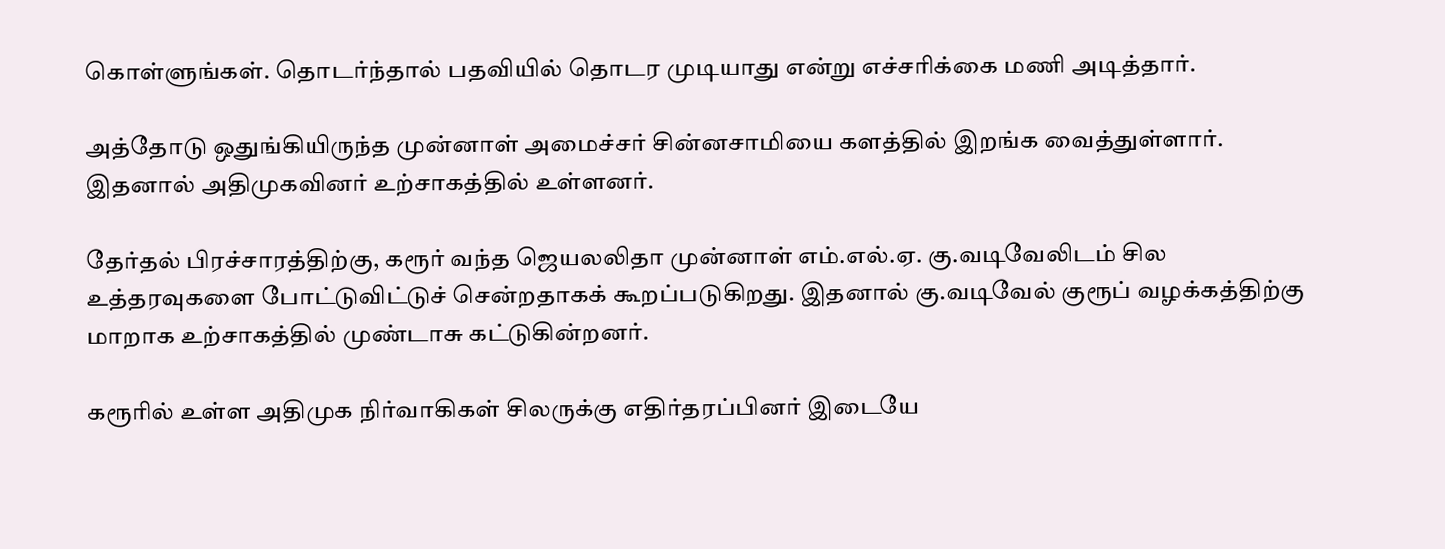கொள்ளுங்கள். தொடர்ந்தால் பதவியில் தொடர முடியாது என்று எச்சரிக்கை மணி அடித்தார்.

அத்தோடு ஒதுங்கியிருந்த முன்னாள் அமைச்சர் சின்னசாமியை களத்தில் இறங்க வைத்துள்ளார். இதனால் அதிமுகவினர் உற்சாகத்தில் உள்ளனர்.

தேர்தல் பிரச்சாரத்திற்கு, கரூர் வந்த ஜெயலலிதா முன்னாள் எம்.எல்.ஏ. கு.வடிவேலிடம் சில உத்தரவுகளை போட்டுவிட்டுச் சென்றதாகக் கூறப்படுகிறது. இதனால் கு.வடிவேல் குரூப் வழக்கத்திற்கு மாறாக உற்சாகத்தில் முண்டாசு கட்டுகின்றனர்.

கரூரில் உள்ள அதிமுக நிர்வாகிகள் சிலருக்கு எதிர்தரப்பினர் இடையே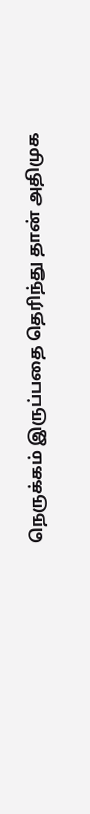நெருக்கம் இருப்பதை தெரிந்து தான் அதிமுக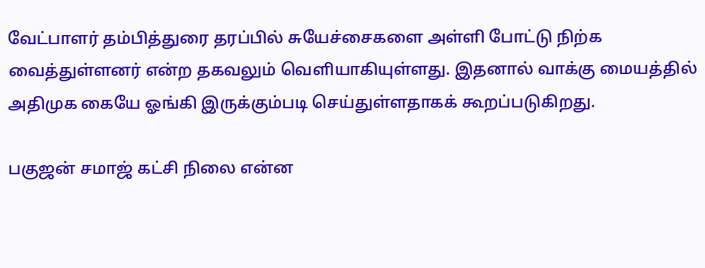வேட்பாளர் தம்பித்துரை தரப்பில் சுயேச்சைகளை அள்ளி போட்டு நிற்க வைத்துள்ளனர் என்ற தகவலும் வெளியாகியுள்ளது. இதனால் வாக்கு மையத்தில் அதிமுக கையே ஓங்கி இருக்கும்படி செய்துள்ளதாகக் கூறப்படுகிறது.

பகுஜன் சமாஜ் கட்சி நிலை என்ன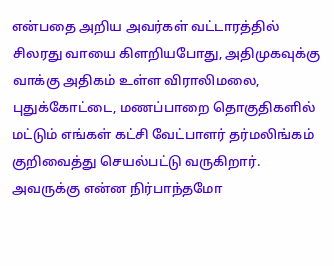என்பதை அறிய அவர்கள் வட்டாரத்தில் சிலரது வாயை கிளறியபோது, அதிமுகவுக்கு வாக்கு அதிகம் உள்ள விராலிமலை, புதுக்கோட்டை, மணப்பாறை தொகுதிகளில் மட்டும் எங்கள் கட்சி வேட்பாளர் தர்மலிங்கம் குறிவைத்து செயல்பட்டு வருகிறார். அவருக்கு என்ன நிர்பாந்தமோ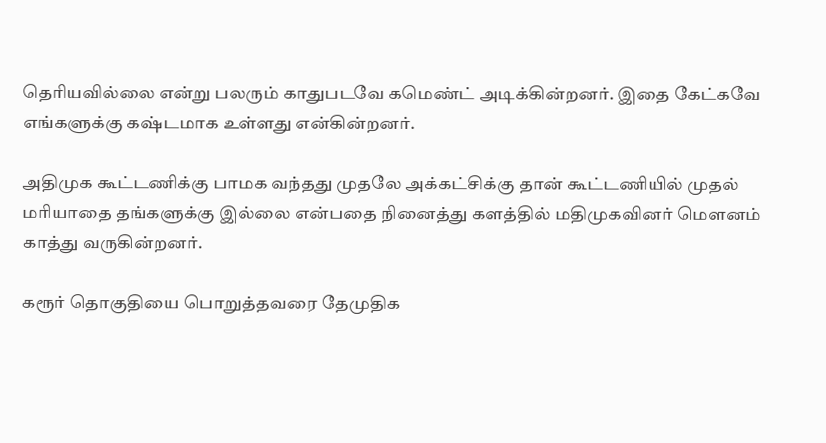தெரியவில்லை என்று பலரும் காதுபடவே கமெண்ட் அடிக்கின்றனர். இதை கேட்கவே எங்களுக்கு கஷ்டமாக உள்ளது என்கின்றனர்.

அதிமுக கூட்டணிக்கு பாமக வந்தது முதலே அக்கட்சிக்கு தான் கூட்டணியில் முதல் மரியாதை தங்களுக்கு இல்லை என்பதை நினைத்து களத்தில் மதிமுகவினர் மெளனம் காத்து வருகின்றனர்.

கரூர் தொகுதியை பொறுத்தவரை தேமுதிக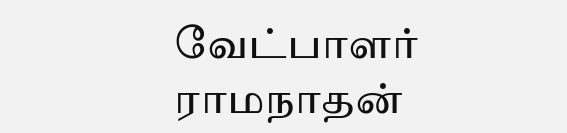வேட்பாளர் ராமநாதன்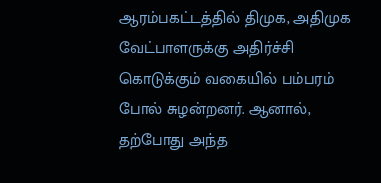ஆரம்பகட்டத்தில் திமுக, அதிமுக வேட்பாளருக்கு அதிர்ச்சி கொடுக்கும் வகையில் பம்பரம் போல் சுழன்றனர். ஆனால், தற்போது அந்த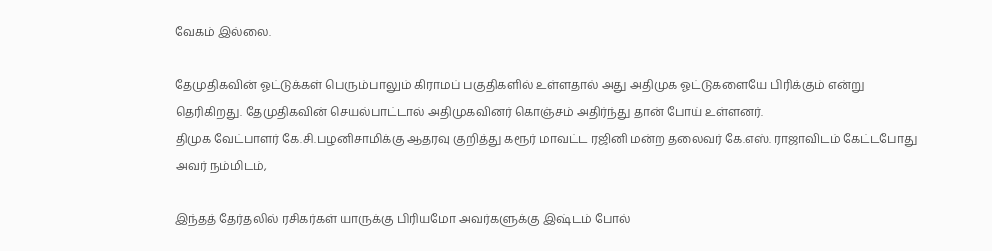வேகம் இல்லை.

தேமுதிகவின் ஓட்டுக்கள் பெரும்பாலும் கிராமப் பகுதிகளில் உள்ளதால் அது அதிமுக ஓட்டுகளையே பிரிக்கும் என்று தெரிகிறது. தேமுதிகவின் செயல்பாட்டால் அதிமுகவினர் கொஞ்சம் அதிர்ந்து தான் போய் உள்ளனர்.
திமுக வேட்பாளர் கே.சி.பழனிசாமிக்கு ஆதரவு குறித்து கரூர் மாவட்ட ரஜினி மன்ற தலைவர் கே.எஸ். ராஜாவிடம் கேட்டபோது அவர் நம்மிடம்,

இந்தத் தேர்தலில் ரசிகர்கள் யாருக்கு பிரியமோ அவர்களுக்கு இஷ்டம் போல்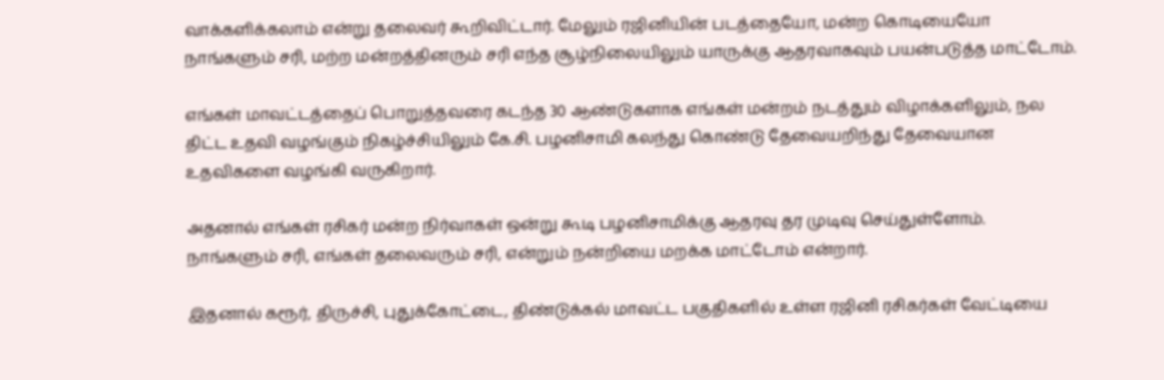வாக்களிக்கலாம் என்று தலைவர் கூறிவிட்டார். மேலும் ரஜினியின் படத்தையோ, மன்ற கொடியையோ நாங்களும் சரி, மற்ற மன்றத்தினரும் சரி எந்த சூழ்நிலையிலும் யாருக்கு ஆதரவாகவும் பயன்படுத்த மாட்டோம்.

எங்கள் மாவட்டத்தைப் பொறுத்தவரை கடந்த 30 ஆண்டுகளாக எங்கள் மன்றம் நடத்தும் விழாக்களிலும், நல திட்ட உதவி வழங்கும் நிகழ்ச்சியிலும் கே.சி. பழனிசாமி கலந்து கொண்டு தேவையறிந்து தேவையான உதவிகளை வழங்கி வருகிறார்.

அதனால் எங்கள் ரசிகர் மன்ற நிர்வாகள் ஒன்று கூடி பழனிசாமிக்கு ஆதரவு தர முடிவு செய்துள்ளோம். நாங்களும் சரி, எங்கள் தலைவரும் சரி, என்றும் நன்றியை மறக்க மாட்டோம் என்றார்.

இதனால் கரூர், திருச்சி, புதுக்கோட்டை, திண்டுக்கல் மாவட்ட பகுதிகளில் உள்ள ரஜினி ரசிகர்கள் வேட்டியை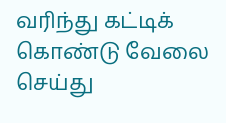வரிந்து கட்டிக் கொண்டு வேலை செய்து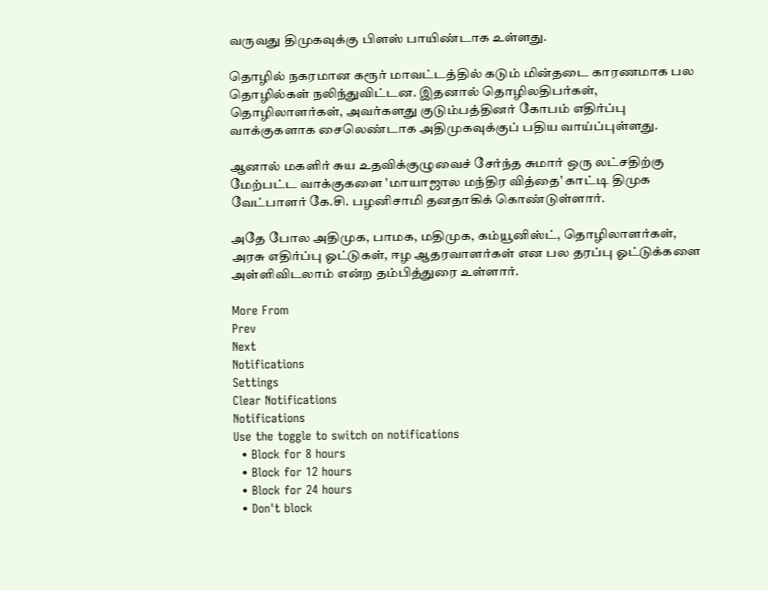வருவது திமுகவுக்கு பிளஸ் பாயிண்டாக உள்ளது.

தொழில் நகரமான கரூர் மாவட்டத்தில் கடும் மின்தடை காரணமாக பல தொழில்கள் நலிந்துவிட்டன. இதனால் தொழிலதிபர்கள், தொழிலாளர்கள், அவர்களது குடும்பத்தினர் கோபம் எதிர்ப்பு வாக்குகளாக சைலெண்டாக அதிமுகவுக்குப் பதிய வாய்ப்புள்ளது.

ஆனால் மகளிர் சுய உதவிக்குழுவைச் சேர்ந்த சுமார் ஒரு லட்சதிற்கு மேற்பட்ட வாக்குகளை 'மாயாஜால மந்திர வித்தை' காட்டி திமுக வேட்பாளர் கே.சி. பழனிசாமி தனதாகிக் கொண்டுள்ளார்.

அதே போல அதிமுக, பாமக, மதிமுக, கம்யூனிஸ்ட், தொழிலாளர்கள், அரசு எதிர்ப்பு ஓட்டுகள், ஈழ ஆதரவாளர்கள் என பல தரப்பு ஓட்டுக்களை அள்ளிவிடலாம் என்ற தம்பித்துரை உள்ளார்.

More From
Prev
Next
Notifications
Settings
Clear Notifications
Notifications
Use the toggle to switch on notifications
  • Block for 8 hours
  • Block for 12 hours
  • Block for 24 hours
  • Don't block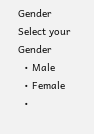Gender
Select your Gender
  • Male
  • Female
  •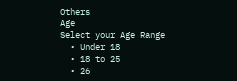Others
Age
Select your Age Range
  • Under 18
  • 18 to 25
  • 26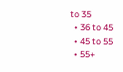to 35
  • 36 to 45
  • 45 to 55
  • 55+